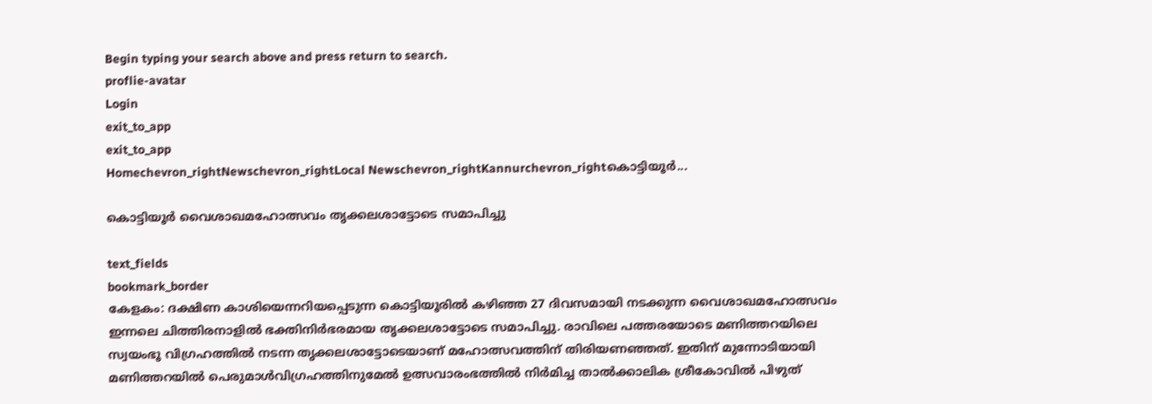Begin typing your search above and press return to search.
proflie-avatar
Login
exit_to_app
exit_to_app
Homechevron_rightNewschevron_rightLocal Newschevron_rightKannurchevron_rightകൊട്ടിയൂർ...

കൊട്ടിയൂർ വൈശാഖമഹോത്സവം തൃക്കലശാട്ടോടെ സമാപിച്ചു

text_fields
bookmark_border
കേളകം: ദക്ഷിണ കാശിയെന്നറിയപ്പെടുന്ന കൊട്ടിയൂരിൽ കഴിഞ്ഞ 27 ദിവസമായി നടക്കുന്ന വൈശാഖമഹോത്സവം ഇന്നലെ ചിത്തിരനാളിൽ ഭക്തിനിർഭരമായ തൃക്കലശാട്ടോടെ സമാപിച്ചു. രാവിലെ പത്തരയോടെ മണിത്തറയിലെ സ്വയംഭൂ വിഗ്രഹത്തിൽ നടന്ന തൃക്കലശാട്ടോടെയാണ് മഹോത്സവത്തിന് തിരിയണഞ്ഞത്. ഇതിന് മുന്നോടിയായി മണിത്തറയിൽ പെരുമാൾവിഗ്രഹത്തിനുമേൽ ഉത്സവാരംഭത്തിൽ നിർമിച്ച താൽക്കാലിക ശ്രീകോവിൽ പിഴുത്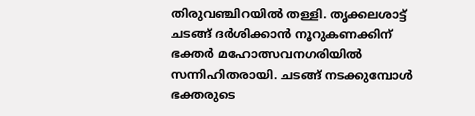തിരുവഞ്ചിറയിൽ തള്ളി. തൃക്കലശാട്ട് ചടങ്ങ് ദർശിക്കാൻ നൂറുകണക്കിന് ഭക്തർ മഹോത്സവനഗരിയിൽ സന്നിഹിതരായി. ചടങ്ങ് നടക്കുമ്പോൾ ഭക്തരുടെ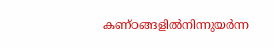കണ്ഠങ്ങളിൽനിന്നുയർന്ന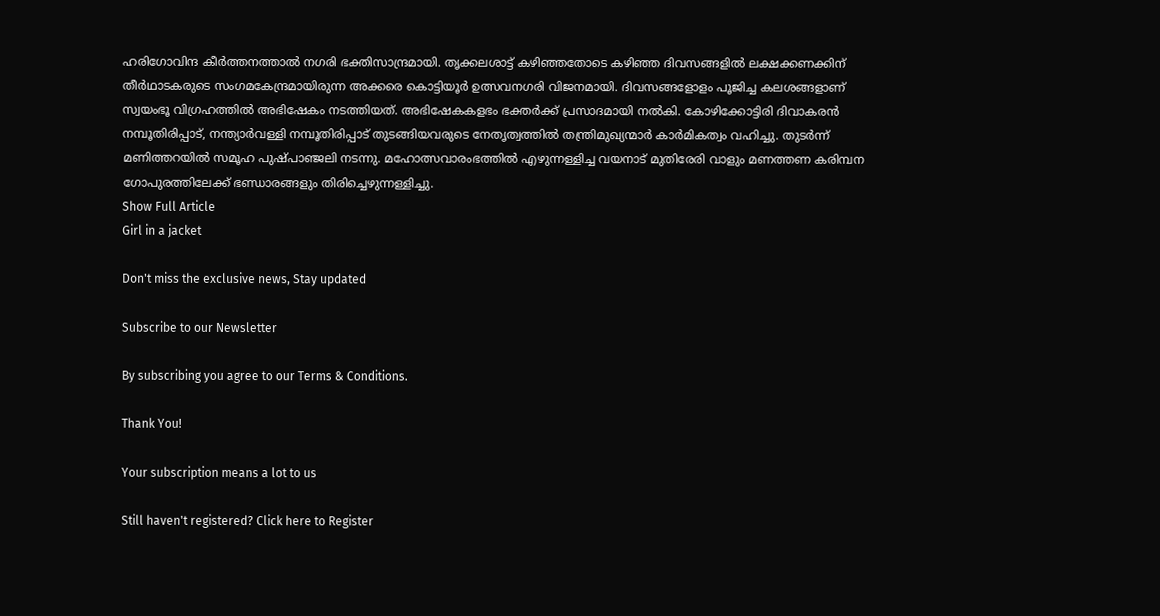ഹരിഗോവിന്ദ കീർത്തനത്താൽ നഗരി ഭക്തിസാന്ദ്രമായി. തൃക്കലശാട്ട് കഴിഞ്ഞതോടെ കഴിഞ്ഞ ദിവസങ്ങളിൽ ലക്ഷക്കണക്കിന് തീർഥാടകരുടെ സംഗമകേന്ദ്രമായിരുന്ന അക്കരെ കൊട്ടിയൂർ ഉത്സവനഗരി വിജനമായി. ദിവസങ്ങളോളം പൂജിച്ച കലശങ്ങളാണ് സ്വയംഭൂ വിഗ്രഹത്തിൽ അഭിഷേകം നടത്തിയത്. അഭിഷേകകളഭം ഭക്തർക്ക് പ്രസാദമായി നൽകി. കോഴിക്കോട്ടിരി ദിവാകരൻ നമ്പൂതിരിപ്പാട്, നന്ത്യാർവള്ളി നമ്പൂതിരിപ്പാട് തുടങ്ങിയവരുടെ നേതൃത്വത്തിൽ തന്ത്രിമുഖ്യന്മാർ കാർമികത്വം വഹിച്ചു. തുടർന്ന് മണിത്തറയിൽ സമൂഹ പുഷ്പാഞ്ജലി നടന്നു. മഹോത്സവാരംഭത്തിൽ എഴുന്നള്ളിച്ച വയനാട് മുതിരേരി വാളും മണത്തണ കരിമ്പന ഗോപുരത്തിലേക്ക് ഭണ്ഡാരങ്ങളും തിരിച്ചെഴുന്നള്ളിച്ചു.
Show Full Article
Girl in a jacket

Don't miss the exclusive news, Stay updated

Subscribe to our Newsletter

By subscribing you agree to our Terms & Conditions.

Thank You!

Your subscription means a lot to us

Still haven't registered? Click here to Register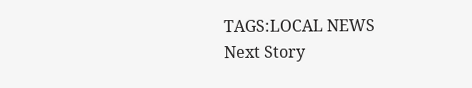TAGS:LOCAL NEWS
Next Story